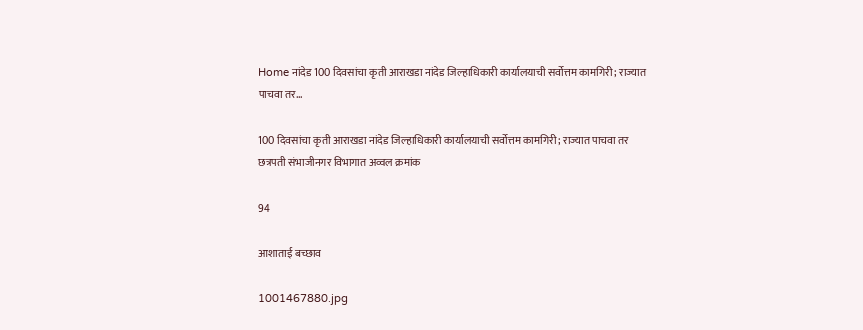Home नांदेड 100 दिवसांचा कृती आराखडा नांदेड जिल्हाधिकारी कार्यालयाची सर्वोत्तम कामगिरी; राज्यात पाचवा तर...

100 दिवसांचा कृती आराखडा नांदेड जिल्हाधिकारी कार्यालयाची सर्वोत्तम कामगिरी; राज्यात पाचवा तर छत्रपती संभाजीनगर विभागात अव्वल क्रमांक

94

आशाताई बच्छाव

1001467880.jpg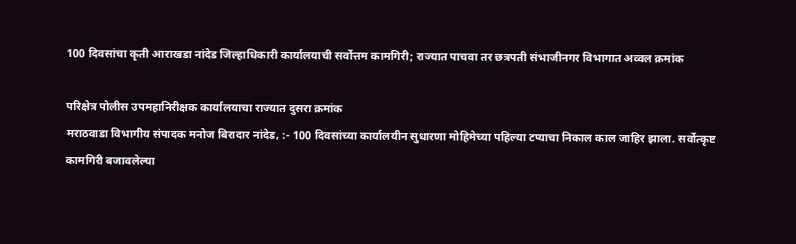100 दिवसांचा कृती आराखडा नांदेड जिल्हाधिकारी कार्यालयाची सर्वोत्तम कामगिरी; राज्यात पाचवा तर छत्रपती संभाजीनगर विभागात अव्वल क्रमांक

परिक्षेत्र पोलीस उपमहानिरीक्षक कार्यालयाचा राज्यात दुसरा क्रमांक
मराठवाडा विभागीय संपादक मनोज बिरादार नांदेड, :- 100 दिवसांच्या कार्यालयीन सुधारणा मोहिमेच्या पहिल्या टप्याचा निकाल काल जाहिर झाला. सर्वोत्कृष्ट कामगिरी बजावलेल्या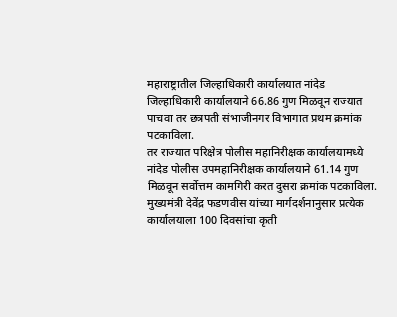महाराष्ट्रातील जिल्हाधिकारी कार्यालयात नांदेड जिल्हाधिकारी कार्यालयाने 66.86 गुण मिळवून राज्यात पाचवा तर छत्रपती संभाजीनगर विभागात प्रथम क्रमांक पटकाविला.
तर राज्यात परिक्षेत्र पोलीस महानिरीक्षक कार्यालयामध्ये नांदेड पोलीस उपमहानिरीक्षक कार्यालयाने 61.14 गुण मिळवून सर्वोत्तम कामगिरी करत दुसरा क्रमांक पटकाविला.
मुख्यमंत्री देवेंद्र फडणवीस यांच्या मार्गदर्शनानुसार प्रत्येक कार्यालयाला 100 दिवसांचा कृती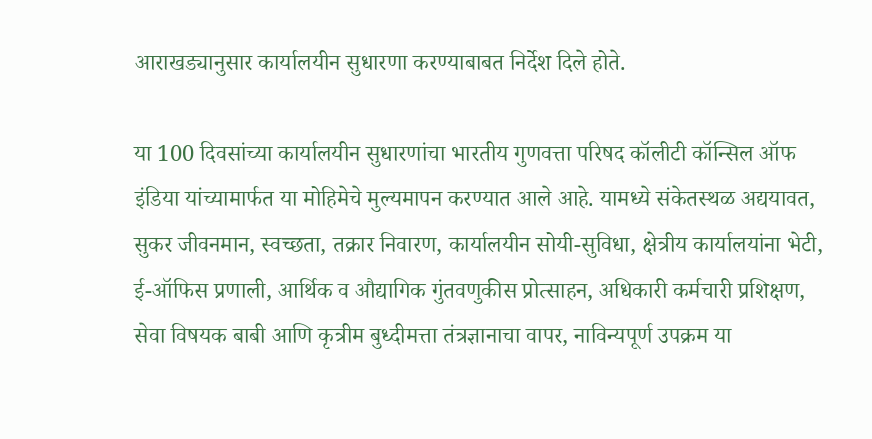आराखड्यानुसार कार्यालयीन सुधारणा करण्याबाबत निर्देश दिले होते.

या 100 दिवसांच्या कार्यालयीन सुधारणांचा भारतीय गुणवत्ता परिषद कॉलीटी कॉन्सिल ऑफ इंडिया यांच्यामार्फत या मोहिमेचे मुल्यमापन करण्यात आले आहे. यामध्ये संकेतस्थळ अद्ययावत, सुकर जीवनमान, स्वच्छता, तक्रार निवारण, कार्यालयीन सोयी-सुविधा, क्षेत्रीय कार्यालयांना भेटी, ई-ऑफिस प्रणाली, आर्थिक व औद्यागिक गुंतवणुकीस प्रोत्साहन, अधिकारी कर्मचारी प्रशिक्षण, सेवा विषयक बाबी आणि कृत्रीम बुध्दीमत्ता तंत्रज्ञानाचा वापर, नाविन्यपूर्ण उपक्रम या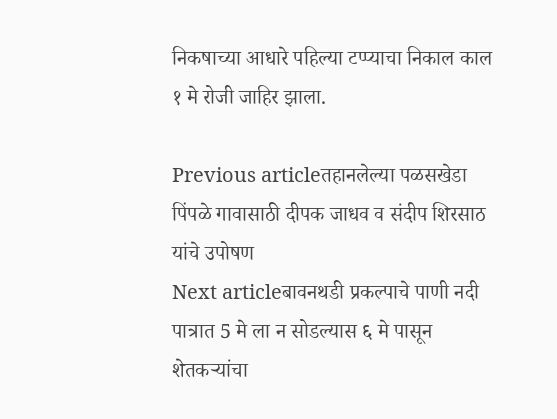निकषाच्या आधारे पहिल्या टप्प्याचा निकाल काल १ मे रोजी जाहिर झाला.

Previous articleतहानलेल्या पळसखेडा पिंपळे गावासाठी दीपक जाधव व संदीप शिरसाठ यांचे उपोषण
Next articleबावनथडी प्रकल्पाचे पाणी नदी पात्रात 5 मे ला न सोडल्यास ६ मे पासून शेतकऱ्यांचा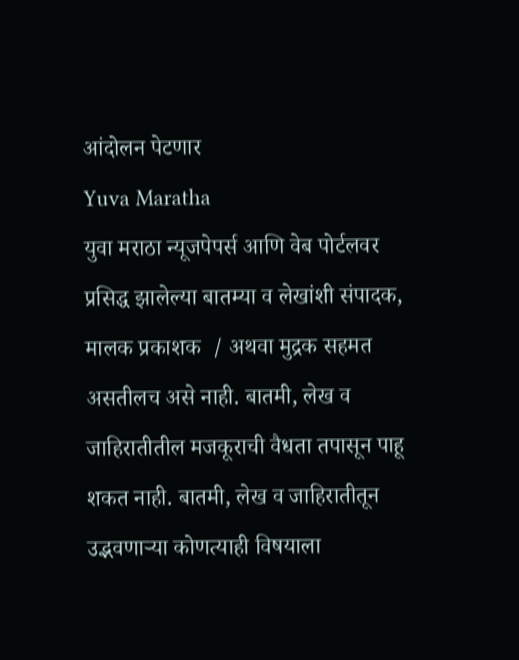आंदोलन पेटणार
Yuva Maratha
युवा मराठा न्यूजपेपर्स आणि वेब पोर्टलवर प्रसिद्ध झालेल्या बातम्या व लेखांशी संपादक, मालक प्रकाशक  / अथवा मुद्रक सहमत असतीलच असे नाही. बातमी, लेख व जाहिरातीतील मजकूराची वैधता तपासून पाहू शकत नाही. बातमी, लेख व जाहिरातीतून उद्भवणाऱ्या कोणत्याही विषयाला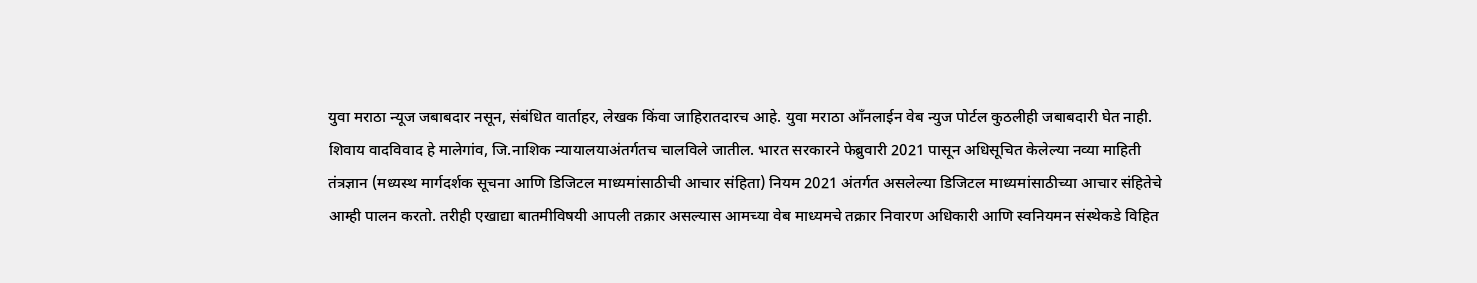युवा मराठा न्यूज जबाबदार नसून, संबंधित वार्ताहर, लेखक किंवा जाहिरातदारच आहे. युवा मराठा आँनलाईन वेब न्युज पोर्टल कुठलीही जबाबदारी घेत नाही. शिवाय वादविवाद हे मालेगांव, जि.नाशिक न्यायालयाअंतर्गतच चालविले जातील. भारत सरकारने फेब्रुवारी 2021 पासून अधिसूचित केलेल्या नव्या माहिती तंत्रज्ञान (मध्यस्थ मार्गदर्शक सूचना आणि डिजिटल माध्यमांसाठीची आचार संहिता) नियम 2021 अंतर्गत असलेल्या डिजिटल माध्यमांसाठीच्या आचार संहितेचे आम्ही पालन करतो. तरीही एखाद्या बातमीविषयी आपली तक्रार असल्यास आमच्या वेब माध्यमचे तक्रार निवारण अधिकारी आणि स्वनियमन संस्थेकडे विहित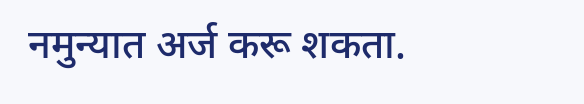नमुन्यात अर्ज करू शकता.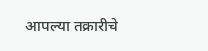आपल्या तक्रारीचे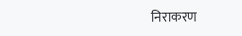निराकरण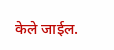केले जाईल.